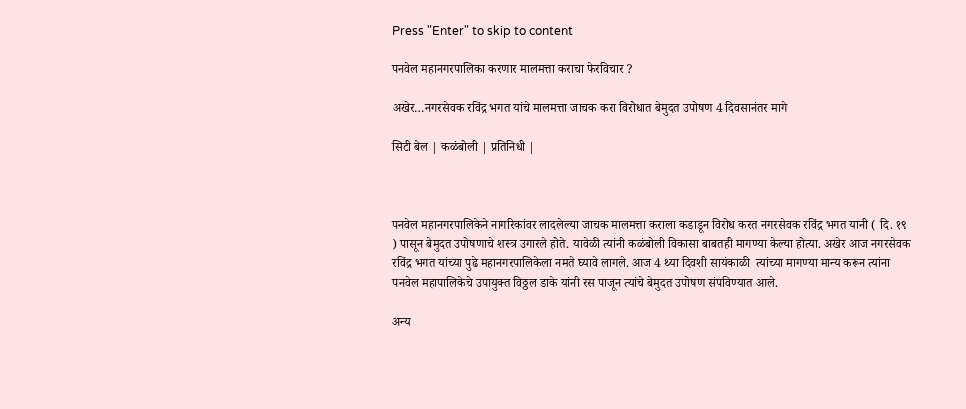Press "Enter" to skip to content

पनवेल महानगरपालिका करणार मालमत्ता कराचा फेरविचार ?

अखेर…नगरसेवक रविंद्र भगत यांचे मालमत्ता जाचक करा विरोधात बेमुदत उपोषण 4 दिवसानंतर मागे

सिटी बेल | कळंबोली | प्रतिनिधी |



पनवेल महानगरपालिकेने नागरिकांवर लादलेल्या जाचक मालमत्ता कराला कडाडून विरोध करत नगरसेवक रविंद्र भगत यानी ( दि. १९ ) पासून बेमुदत उपोषणाचे शस्त्र उगारले होते. यावेळी त्यांनी कळंबोली विकासा बाबतही मागण्या केल्या होत्या. अखेर आज नगरसेवक रविंद्र भगत यांच्या पुढे महानगरपालिकेला नमते घ्यावे लागले. आज 4 थ्या दिवशी सायंकाळी  त्यांच्या मागण्या मान्य करून त्यांना पनवेल महापालिकेचे उपायुक्त विठ्ठल डाके यांनी रस पाजून त्यांचे बेमुदत उपोषण संपविण्यात आले.

अन्य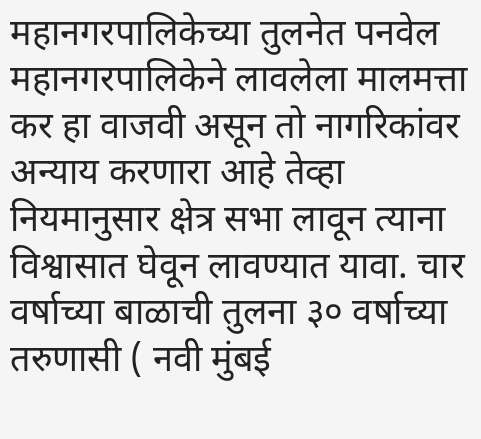महानगरपालिकेच्या तुलनेत पनवेल महानगरपालिकेने लावलेला मालमत्ता कर हा वाजवी असून तो नागरिकांवर अन्याय करणारा आहे तेव्हा नियमानुसार क्षेत्र सभा लावून त्याना विश्वासात घेवून लावण्यात यावा. चार वर्षाच्या बाळाची तुलना ३० वर्षाच्या तरुणासी ( नवी मुंबई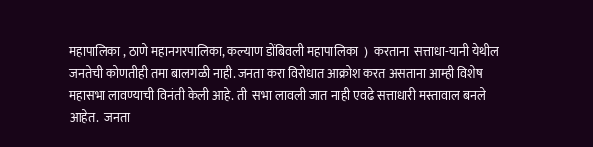महापालिका , ठाणे महानगरपालिका, कल्याण डोंबिवली महापालिका  )  करताना  सत्ताधा-यानी येथील जनतेची कोणतीही तमा बालगळी नाही. जनता करा विरोधात आक्रोश करत असताना आम्ही विशेष महासभा लावण्याची विनंती केली आहे. ती  सभा लावली जात नाही एवढे सत्ताधारी मस्तावाल बनले आहेत.  जनता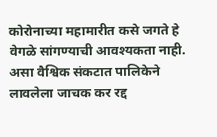कोरोनाच्या महामारीत कसे जगते हे वेगळे सांगण्याची आवश्यकता नाही. असा वैश्विक संकटात पालिकेने लावलेला जाचक कर रद्द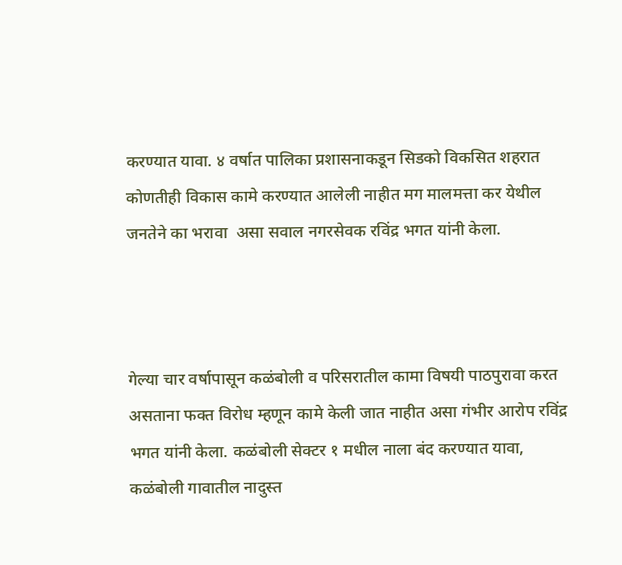करण्यात यावा. ४ वर्षात पालिका प्रशासनाकडून सिडको विकसित शहरात कोणतीही विकास कामे करण्यात आलेली नाहीत मग मालमत्ता कर येथील जनतेने का भरावा  असा सवाल नगरसेवक रविंद्र भगत यांनी केला.



गेल्या चार वर्षापासून कळंबोली व परिसरातील कामा विषयी पाठपुरावा करत असताना फक्त विरोध म्हणून कामे केली जात नाहीत असा गंभीर आरोप रविंद्र भगत यांनी केला. कळंबोली सेक्टर १ मधील नाला बंद करण्यात यावा, कळंबोली गावातील नादुस्त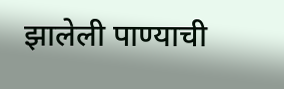झालेली पाण्याची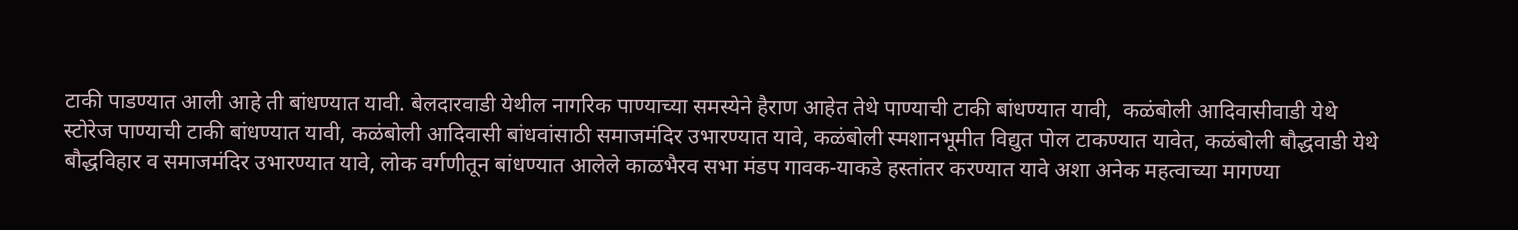टाकी पाडण्यात आली आहे ती बांधण्यात यावी. बेलदारवाडी येथील नागरिक पाण्याच्या समस्येने हैराण आहेत तेथे पाण्याची टाकी बांधण्यात यावी,  कळंबोली आदिवासीवाडी येथे  स्टोरेज पाण्याची टाकी बांधण्यात यावी, कळंबोली आदिवासी बांधवांसाठी समाजमंदिर उभारण्यात यावे, कळंबोली स्मशानभूमीत विद्युत पोल टाकण्यात यावेत, कळंबोली बौद्धवाडी येथे बौद्धविहार व समाजमंदिर उभारण्यात यावे, लोक वर्गणीतून बांधण्यात आलेले काळभैरव सभा मंडप गावक-याकडे हस्तांतर करण्यात यावे अशा अनेक महत्वाच्या मागण्या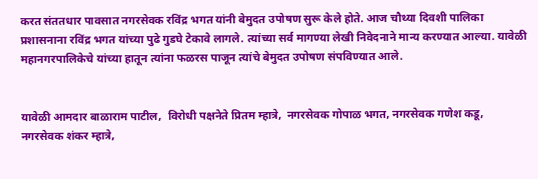करत संततधार पावसात नगरसेवक रविंद्र भगत यांनी बेमुदत उपोषण सुरू केले होते. आज चौथ्या दिवशी पालिका प्रशासनाना रविंद्र भगत यांच्या पुढे गुडघे टेकावे लागले. त्यांच्या सर्व मागण्या लेखी निवेदनाने मान्य करण्यात आल्या. यावेळी महानगरपालिकेचे यांच्या हातून त्यांना फळरस पाजून त्यांचे बेमुदत उपोषण संपविण्यात आले.


यावेळी आमदार बाळाराम पाटील,  विरोधी पक्षनेते प्रितम म्हात्रे,  नगरसेवक गोपाळ भगत, नगरसेवक गणेश कडू, नगरसेवक शंकर म्हात्रे,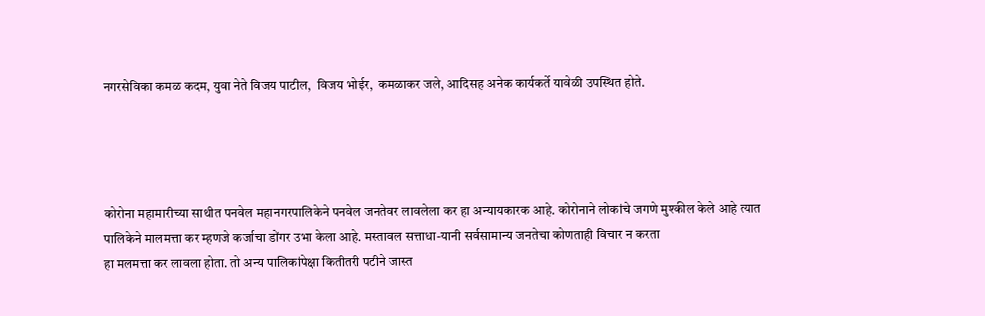नगरसेविका कमळ कदम, युवा नेते विजय पाटील,  विजय भोईर,  कमळाकर जले, आदिसह अनेक कार्यकर्ते यावेळी उपस्थित होते.




कोरोना महामारीच्या साथीत पनवेल महानगरपालिकेने पनवेल जनतेवर लावलेला कर हा अन्यायकारक आहे. कोरोनाने लोकांचे जगणे मुश्कील केले आहे त्यात पालिकेने मालमत्ता कर म्हणजे कर्जाचा डोंगर उभा केला आहे. मस्तावल सत्ताधा-यानी सर्वसामान्य जनतेचा कोणताही विचार न करता
हा मलमत्ता कर लावला होता. तो अन्य पालिकांपेक्षा कितीतरी पटीने जास्त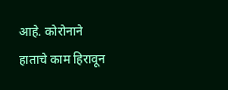आहे. कोरोनाने  हाताचे काम हिरावून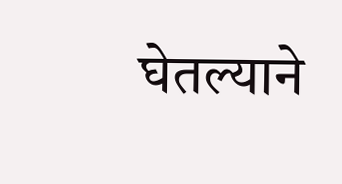घेतल्याने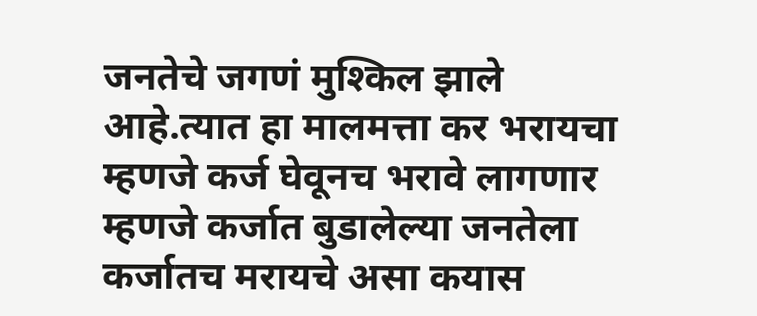जनतेचे जगणं मुश्किल झाले आहे.त्यात हा मालमत्ता कर भरायचा म्हणजे कर्ज घेवूनच भरावे लागणार म्हणजे कर्जात बुडालेल्या जनतेला कर्जातच मरायचे असा कयास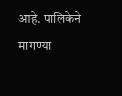आहे. पालिकेने मागण्या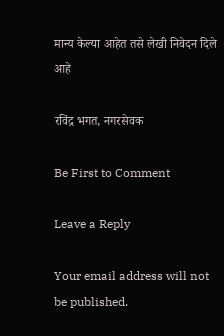मान्य केल्या आहेत तसे लेखी निवेदन दिले आहे

रविंद्र भगत, नगरसेवक

Be First to Comment

Leave a Reply

Your email address will not be published.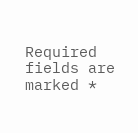Required fields are marked *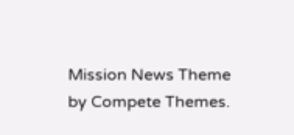Mission News Theme by Compete Themes.